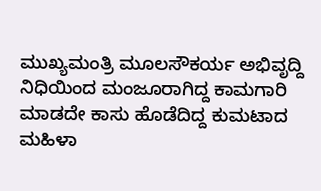ಮುಖ್ಯಮಂತ್ರಿ ಮೂಲಸೌಕರ್ಯ ಅಭಿವೃದ್ದಿ ನಿಧಿಯಿಂದ ಮಂಜೂರಾಗಿದ್ದ ಕಾಮಗಾರಿ ಮಾಡದೇ ಕಾಸು ಹೊಡೆದಿದ್ದ ಕುಮಟಾದ ಮಹಿಳಾ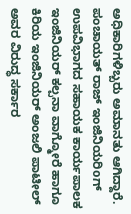ಅಧಿಕಾರಿಗಳಿಬ್ಬರು ಅಮಾನತು ಆಗಿದ್ದಾರೆ. ಪಂಚಾಯತ್ ರಾಜ್ ಇಂಜಿನಿಯರಿoಗ್ ಉಪವಿಭಾಗದ ಸಹಾಯಕ ಕಾರ್ಯಪಾಲಕ ಇಂಜಿನಿಯರ್ ಕಲ್ಪನಾ ವಾಗ್ಮೋರೆ ಹಾಗೂ ಕಿರಿಯ ಇಂಜಿನಿಯರ್ ಅಂಜಲಿ ಪಾಟೀಲ್ ಅವರ ವಿರುದ್ಧ ಸರ್ಕಾರ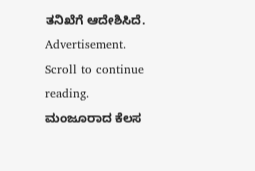ತನಿಖೆಗೆ ಆದೇಶಿಸಿದೆ.
Advertisement. Scroll to continue reading.
ಮಂಜೂರಾದ ಕೆಲಸ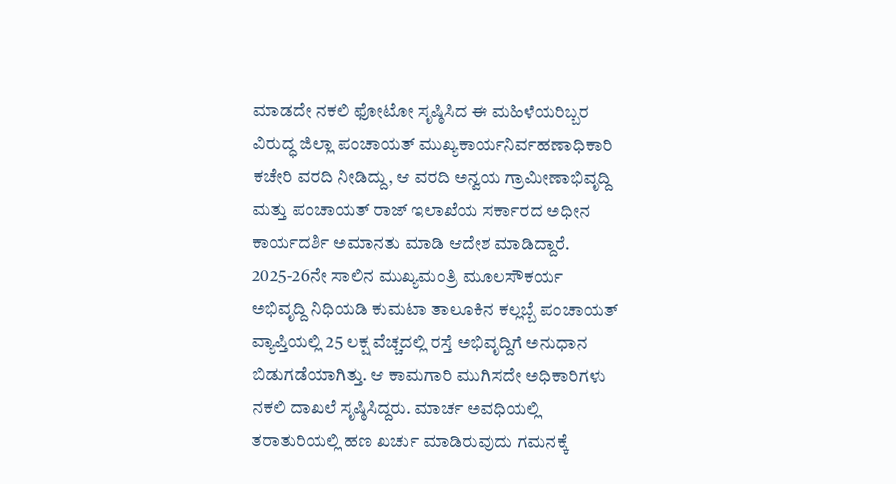ಮಾಡದೇ ನಕಲಿ ಫೋಟೋ ಸೃಷ್ಠಿಸಿದ ಈ ಮಹಿಳೆಯರಿಬ್ಬರ ವಿರುದ್ಧ ಜಿಲ್ಲಾ ಪಂಚಾಯತ್ ಮುಖ್ಯಕಾರ್ಯನಿರ್ವಹಣಾಧಿಕಾರಿ ಕಚೇರಿ ವರದಿ ನೀಡಿದ್ದು, ಆ ವರದಿ ಅನ್ವಯ ಗ್ರಾಮೀಣಾಭಿವೃದ್ದಿ ಮತ್ತು ಪಂಚಾಯತ್ ರಾಜ್ ಇಲಾಖೆಯ ಸರ್ಕಾರದ ಅಧೀನ ಕಾರ್ಯದರ್ಶಿ ಅಮಾನತು ಮಾಡಿ ಆದೇಶ ಮಾಡಿದ್ದಾರೆ. 2025-26ನೇ ಸಾಲಿನ ಮುಖ್ಯಮಂತ್ರಿ ಮೂಲಸೌಕರ್ಯ ಅಭಿವೃದ್ದಿ ನಿಧಿಯಡಿ ಕುಮಟಾ ತಾಲೂಕಿನ ಕಲ್ಲಬ್ಬೆ ಪಂಚಾಯತ್ ವ್ಯಾಪ್ತಿಯಲ್ಲಿ 25 ಲಕ್ಷ ವೆಚ್ಚದಲ್ಲಿ ರಸ್ತೆ ಅಭಿವೃದ್ದಿಗೆ ಅನುಧಾನ ಬಿಡುಗಡೆಯಾಗಿತ್ತು. ಆ ಕಾಮಗಾರಿ ಮುಗಿಸದೇ ಅಧಿಕಾರಿಗಳು ನಕಲಿ ದಾಖಲೆ ಸೃಷ್ಠಿಸಿದ್ದರು. ಮಾರ್ಚ ಅವಧಿಯಲ್ಲಿ ತರಾತುರಿಯಲ್ಲಿ ಹಣ ಖರ್ಚು ಮಾಡಿರುವುದು ಗಮನಕ್ಕೆ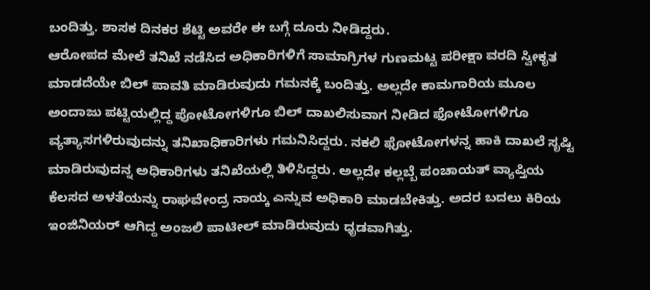ಬಂದಿತ್ತು. ಶಾಸಕ ದಿನಕರ ಶೆಟ್ಟಿ ಅವರೇ ಈ ಬಗ್ಗೆ ದೂರು ನೀಡಿದ್ದರು.
ಆರೋಪದ ಮೇಲೆ ತನಿಖೆ ನಡೆಸಿದ ಅಧಿಕಾರಿಗಳಿಗೆ ಸಾಮಾಗ್ರಿಗಳ ಗುಣಮಟ್ಟ ಪರೀಕ್ಷಾ ವರದಿ ಸ್ವೀಕೃತ ಮಾಡದೆಯೇ ಬಿಲ್ ಪಾವತಿ ಮಾಡಿರುವುದು ಗಮನಕ್ಕೆ ಬಂದಿತ್ತು. ಅಲ್ಲದೇ ಕಾಮಗಾರಿಯ ಮೂಲ ಅಂದಾಜು ಪಟ್ಟಿಯಲ್ಲಿದ್ದ ಪೋಟೋಗಳಿಗೂ ಬಿಲ್ ದಾಖಲಿಸುವಾಗ ನೀಡಿದ ಫೋಟೋಗಳಿಗೂ ವ್ಯತ್ಯಾಸಗಳಿರುವುದನ್ನು ತನಿಖಾಧಿಕಾರಿಗಳು ಗಮನಿಸಿದ್ದರು. ನಕಲಿ ಫೋಟೋಗಳನ್ನ ಹಾಕಿ ದಾಖಲೆ ಸೃಷ್ಟಿ ಮಾಡಿರುವುದನ್ನ ಅಧಿಕಾರಿಗಳು ತನಿಖೆಯಲ್ಲಿ ತಿಳಿಸಿದ್ದರು. ಅಲ್ಲದೇ ಕಲ್ಲಬ್ಬೆ ಪಂಚಾಯತ್ ವ್ಯಾಪ್ತಿಯ ಕೆಲಸದ ಅಳತೆಯನ್ನು ರಾಘವೇಂದ್ರ ನಾಯ್ಕ ಎನ್ನುವ ಅಧಿಕಾರಿ ಮಾಡಬೇಕಿತ್ತು. ಅದರ ಬದಲು ಕಿರಿಯ ಇಂಜಿನಿಯರ್ ಆಗಿದ್ದ ಅಂಜಲಿ ಪಾಟೀಲ್ ಮಾಡಿರುವುದು ಧೃಡವಾಗಿತ್ತು.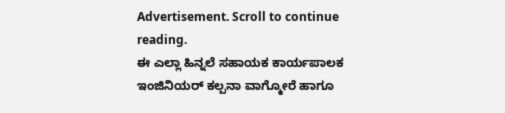Advertisement. Scroll to continue reading.
ಈ ಎಲ್ಲಾ ಹಿನ್ನಲೆ ಸಹಾಯಕ ಕಾರ್ಯಪಾಲಕ ಇಂಜಿನಿಯರ್ ಕಲ್ಪನಾ ವಾಗ್ಮೋರೆ ಹಾಗೂ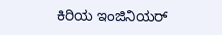ಕಿರಿಯ ಇಂಜಿನಿಯರ್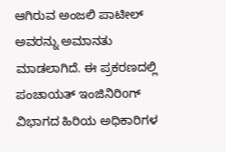ಆಗಿರುವ ಅಂಜಲಿ ಪಾಟೀಲ್ ಅವರನ್ನು ಅಮಾನತು ಮಾಡಲಾಗಿದೆ. ಈ ಪ್ರಕರಣದಲ್ಲಿ ಪಂಚಾಯತ್ ಇಂಜಿನಿರಿoಗ್ ವಿಭಾಗದ ಹಿರಿಯ ಅಧಿಕಾರಿಗಳ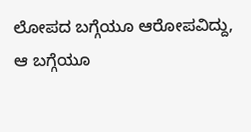ಲೋಪದ ಬಗ್ಗೆಯೂ ಆರೋಪವಿದ್ದು, ಆ ಬಗ್ಗೆಯೂ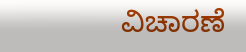ವಿಚಾರಣೆ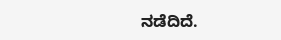ನಡೆದಿದೆ.